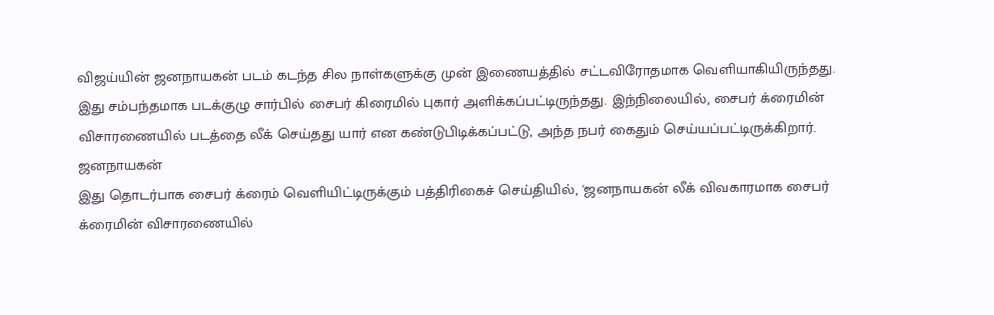விஜய்யின் ஜனநாயகன் படம் கடந்த சில நாள்களுக்கு முன் இணையத்தில் சட்டவிரோதமாக வெளியாகியிருந்தது. இது சம்பந்தமாக படக்குழு சார்பில் சைபர் கிரைமில் புகார் அளிக்கப்பட்டிருந்தது. இந்நிலையில், சைபர் க்ரைமின் விசாரணையில் படத்தை லீக் செய்தது யார் என கண்டுபிடிக்கப்பட்டு, அந்த நபர் கைதும் செய்யப்பட்டிருக்கிறார்.
ஜனநாயகன்
இது தொடர்பாக சைபர் க்ரைம் வெளியிட்டிருக்கும் பத்திரிகைச் செய்தியில், 'ஜனநாயகன் லீக் விவகாரமாக சைபர் க்ரைமின் விசாரணையில்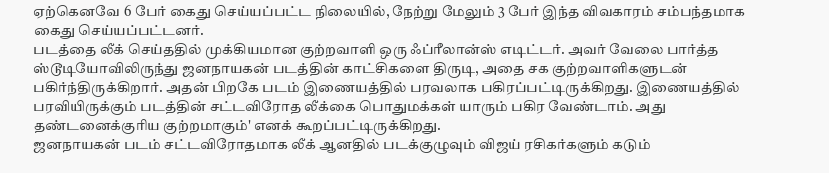ஏற்கெனவே 6 பேர் கைது செய்யப்பட்ட நிலையில், நேற்று மேலும் 3 பேர் இந்த விவகாரம் சம்பந்தமாக கைது செய்யப்பட்டனர்.
படத்தை லீக் செய்ததில் முக்கியமான குற்றவாளி ஒரு ஃப்ரீலான்ஸ் எடிட்டர். அவர் வேலை பார்த்த ஸ்டூடியோவிலிருந்து ஜனநாயகன் படத்தின் காட்சிகளை திருடி, அதை சக குற்றவாளிகளுடன் பகிர்ந்திருக்கிறார். அதன் பிறகே படம் இணையத்தில் பரவலாக பகிரப்பட்டிருக்கிறது. இணையத்தில் பரவியிருக்கும் படத்தின் சட்டவிரோத லீக்கை பொதுமக்கள் யாரும் பகிர வேண்டாம். அது தண்டனைக்குரிய குற்றமாகும்' எனக் கூறப்பட்டிருக்கிறது.
ஜனநாயகன் படம் சட்டவிரோதமாக லீக் ஆனதில் படக்குழுவும் விஜய் ரசிகர்களும் கடும்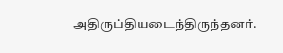அதிருப்தியடைந்திருந்தனர்.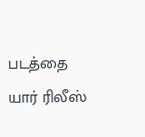படத்தை யார் ரிலீஸ்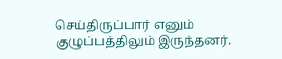செய்திருப்பார் எனும் குழுப்பத்திலும் இருந்தனர்.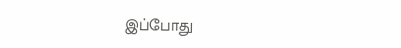இப்போது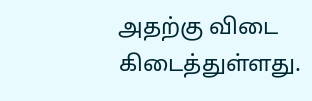அதற்கு விடை கிடைத்துள்ளது.